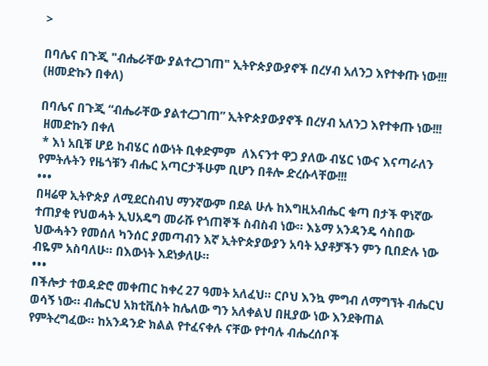>

በባሌና በጉጂ "ብሔራቸው ያልተረጋገጠ" ኢትዮጵያውያኖች በረሃብ አለንጋ እየተቀጡ ነው!!! (ዘመድኩን በቀለ)

በባሌና በጉጂ “ብሔራቸው ያልተረጋገጠ” ኢትዮጵያውያኖች በረሃብ አለንጋ እየተቀጡ ነው!!!
 ዘመድኩን በቀለ
 * እነ አቢቹ ሆይ ከብሄር ሰውነት ቢቀድምም  ለእናንተ ዋጋ ያለው ብሄር ነውና እናጣራለን የምትሉትን የዜጎቹን ብሔር አጣርታችሁም ቢሆን በቶሎ ድረሱላቸው!!!
•••
በዛሬዋ ኢትዮጵያ ለሚደርስብህ ማንኛውም በደል ሁሉ ከእግዚአብሔር ቁጣ በታች ዋነኛው ተጠያቂ የህወሓት ኢህአዴግ መራሹ የጎጠኞች ስብስብ ነው። እኔማ አንዳንዴ ሳስበው ህውሓትን የመሰለ ካንሰር ያመጣብን እኛ ኢትዮጵያውያን አባት አያቶቻችን ምን ቢበድሉ ነው ብዬም አስባለሁ። በእውነት እደነቃለሁ።
•••
በችሎታ ተወዳድሮ መቀጠር ከቀረ 27 ዓመት አለፈህ። ርቦህ እንኳ ምግብ ለማግኘት ብሔርህ ወሳኝ ነው። ብሔርህ አክቲቪስት ከሌለው ግን አለቀልህ በዚያው ነው እንደቅጠል የምትረግፈው። ከአንዳንድ ክልል የተፈናቀሉ ናቸው የተባሉ ብሔረሰቦች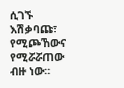ሲገኙ እሽቃባጩ፣ የሚጮኸውና የሚሯሯጠው ብዙ ነው።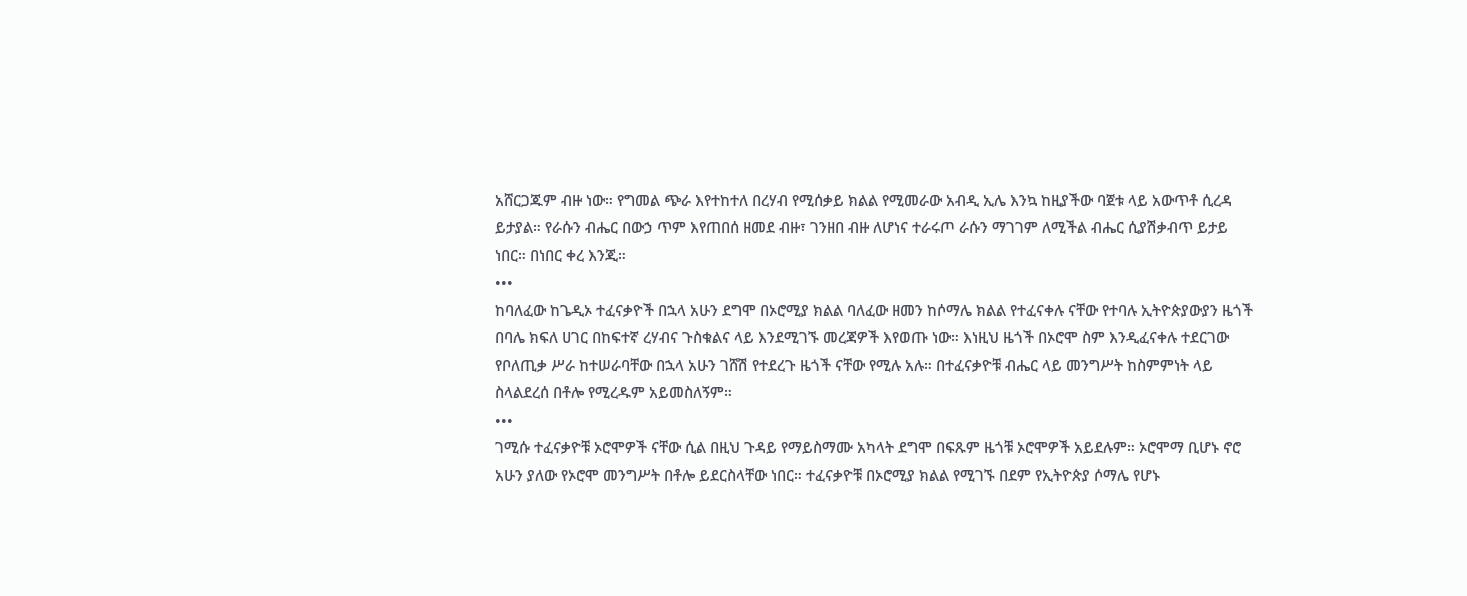አሸርጋጁም ብዙ ነው። የግመል ጭራ እየተከተለ በረሃብ የሚሰቃይ ክልል የሚመራው አብዲ ኢሌ እንኳ ከዚያችው ባጀቱ ላይ አውጥቶ ሲረዳ ይታያል። የራሱን ብሔር በውኃ ጥም እየጠበሰ ዘመደ ብዙ፣ ገንዘበ ብዙ ለሆነና ተራሩጦ ራሱን ማገገም ለሚችል ብሔር ሲያሽቃብጥ ይታይ ነበር። በነበር ቀረ እንጂ።
•••
ከባለፈው ከጌዲኦ ተፈናቃዮች በኋላ አሁን ደግሞ በኦሮሚያ ክልል ባለፈው ዘመን ከሶማሌ ክልል የተፈናቀሉ ናቸው የተባሉ ኢትዮጵያውያን ዜጎች በባሌ ክፍለ ሀገር በከፍተኛ ረሃብና ጉስቁልና ላይ እንደሚገኙ መረጃዎች እየወጡ ነው። እነዚህ ዜጎች በኦሮሞ ስም እንዲፈናቀሉ ተደርገው የቦለጢቃ ሥራ ከተሠራባቸው በኋላ አሁን ገሸሽ የተደረጉ ዜጎች ናቸው የሚሉ አሉ። በተፈናቃዮቹ ብሔር ላይ መንግሥት ከስምምነት ላይ ስላልደረሰ በቶሎ የሚረዱም አይመስለኝም።
•••
ገሚሱ ተፈናቃዮቹ ኦሮሞዎች ናቸው ሲል በዚህ ጉዳይ የማይስማሙ አካላት ደግሞ በፍጹም ዜጎቹ ኦሮሞዎች አይደሉም። ኦሮሞማ ቢሆኑ ኖሮ አሁን ያለው የኦሮሞ መንግሥት በቶሎ ይደርስላቸው ነበር። ተፈናቃዮቹ በኦሮሚያ ክልል የሚገኙ በደም የኢትዮጵያ ሶማሌ የሆኑ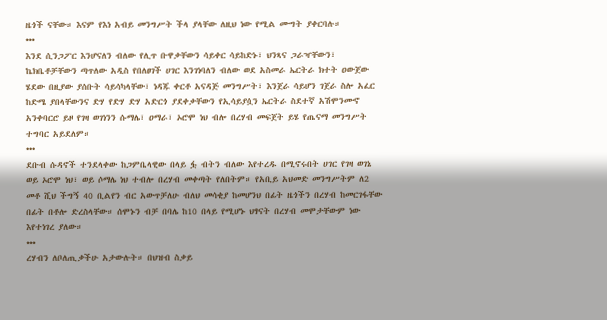ዜጎች ናቸው። እናም የእነ አብይ መንግሥት ችላ ያላቸው ለዚህ ነው የሚል ሙግት ያቀርባሉ።
•••
እንደ ሲንጋፖር እንሆናለን ብለው የሊጥ ቡዋቃቸውን ሳይቀር ሳይከድኑ፣ ህንጻና ጋራዣቸውን፣ ኬክቤቶቻቸውን ጣጥለው አዲስ የበለፀገች ሀገር እንገነባለን ብለው ወደ አስመራ ኤርትራ ክተት ዐውጀው ሄደው በዚያው ያሰቡት ሳይሳካላቸው፣ ነዳጁ ቀርቶ አናዳጅ መንግሥት፣ እንጀራ ሳይሆን ገጀራ ስሎ አፈር ከድሜ ያበላቸውንና ድሃ የድሃ ድሃ አድርጎ ያደቀቃቸውን የኢሳይያሷን ኤርትራ ስደተኛ አሽሞንሙኖ አንቀባርሮ ይዞ የገዛ ወገነንን ሱማሌ፣ ዐማራ፣ ኦሮሞ ነህ ብሎ በረሃብ መፍጀት ይሄ የጤናማ መንግሥት ተግባር አይደለም።
•••
ደቡብ ሱዳኖች ተንደላቀው ከጋምቤላዊው በላይ ፏ ብትን ብለው እየተረዱ በሚኖሩበት ሀገር የገዛ ወገኔ ወይ ኦሮሞ ነህ፣ ወይ ሶማሌ ነህ ተብሎ በረሃብ መቀጣት የለበትም። የአቢይ አህመድ መንግሥትም ለ2 መቶ ሺህ ችግኝ 40 ቢልየን ብር አውጥቻለሁ ብለህ መሳቂያ ከመሆንህ በፊት ዜጎችን በረሃብ ከመርገፋቸው በፊት በቶሎ ድረስላቸው። ሰሞኑን ብቻ በባሌ ከ10 በላይ የሚሆኑ ህፃናት በረሃብ መሞታቸውም ነው እየተነገረ ያለው።
•••
ረሃብን ለቦለጢቃችሁ አታውሉት። በህዝብ ስቃይ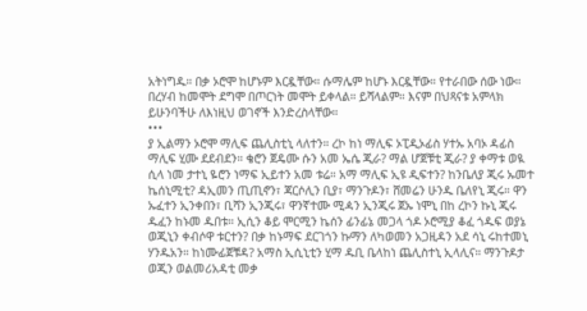አትነግዱ። በቃ ኦሮሞ ከሆኑም እርዷቸው። ሱማሌም ከሆኑ እርዷቸው። የተራበው ሰው ነው። በረሃብ ከመሞት ደግሞ በጦርነት መሞት ይቀላል። ይሻላልም። እናም በህጻናቱ አምላክ ይሁንባችሁ ለእነዚህ ወገኖች እንድረስላቸው።
•••
ያ ኢልማን ኦሮሞ ማሊፍ ጨሊስቲኒ ላለተን። ረኮ ከነ ማሊፍ ኦፒዲኦፊስ ሃተኡ አባኦ ዳፊስ ማሊፍ ሂሙ ደደብደን። ቄሮን ጀዴሙ ሱን አመ ኤሴ ጂራ? ማል ሆጀቹቲ ጂራ? ያ ቀማቱ ወዪ ሲላ ነመ ታተኒ ዬሮን ነማፍ ኢይተን አመ ቱሬ። አማ ማሊፍ ኢዩ ዲፍተን? ከንቤለያ ጂሩ ኡመተ ኬሰኒሚቲ? ዳኢመን ጢጢኖን፣ ጃርሶሊን ቢያ፣ ማንጉዶን፣ ሸመሬን ሁንዱ ቤለየኒ ጂሩ። ዋን ኡፈተን ኢንቀበን፣ ቢሻን ኢንጂሩ፣ ዋንኛተሙ ሚዻን ኢንጂሩ ጀኡ ነሞኒ በከ ረኮን ኩኒ ጂሩ ዱፈን ከኑመ ዱበቱ። ኢሲን ቆይ ሞርሚን ኬሰን ፊንፊኔ መጋላ ጎዶ ኦሮሚያ ቆፈ ጎዱፍ ወያኔ ወጂኒን ቀብሶዋ ቱርተን? በቃ ከኑማፍ ደርገጎን ኩማን ለካወመን አጋዚዳን አደ ሳኒ ሩከተመኒ ሃንዱአን። ከነሙፊጀቹዳ? አማስ ኢሲኒቲን ሂማ ዱቢ ቤላከነ ጨሊስተኒ ኢላሊና። ማንጉዶታ ወጂን ወልመሪአዳቲ መቃ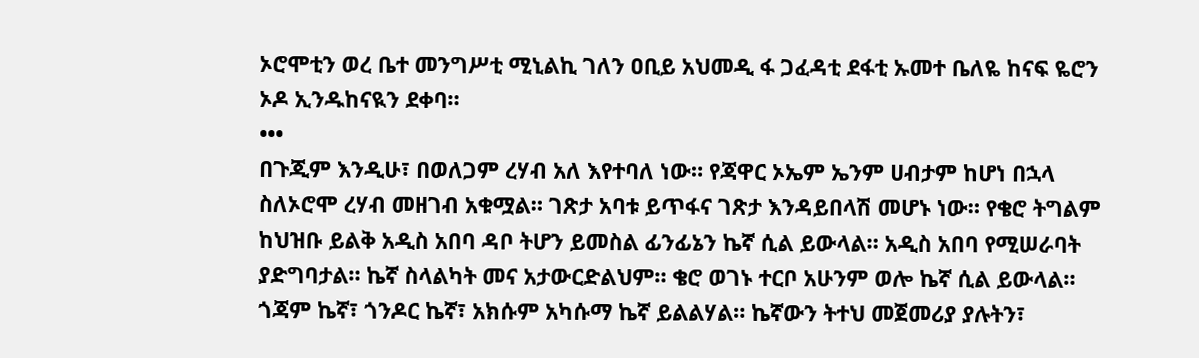ኦሮሞቲን ወረ ቤተ መንግሥቲ ሚኒልኪ ገለን ዐቢይ አህመዲ ፋ ጋፈዳቲ ደፋቲ ኡመተ ቤለዬ ከናፍ ዬሮን ኦዶ ኢንዱከናዪን ደቀባ።
•••
በጉጂም እንዲሁ፣ በወለጋም ረሃብ አለ እየተባለ ነው። የጃዋር ኦኤም ኤንም ሀብታም ከሆነ በኋላ ስለኦሮሞ ረሃብ መዘገብ አቁሟል። ገጽታ አባቱ ይጥፋና ገጽታ እንዳይበላሽ መሆኑ ነው። የቄሮ ትግልም ከህዝቡ ይልቅ አዲስ አበባ ዳቦ ትሆን ይመስል ፊንፊኔን ኬኛ ሲል ይውላል። አዲስ አበባ የሚሠራባት ያድግባታል። ኬኛ ስላልካት መና አታውርድልህም። ቄሮ ወገኑ ተርቦ አሁንም ወሎ ኬኛ ሲል ይውላል። ጎጃም ኬኛ፣ ጎንዶር ኬኛ፣ አክሱም አካሱማ ኬኛ ይልልሃል። ኬኛውን ትተህ መጀመሪያ ያሉትን፣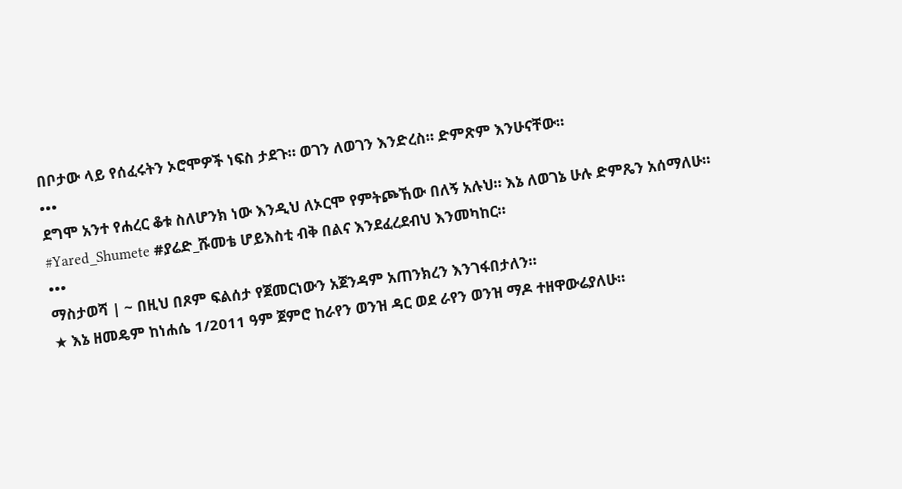በቦታው ላይ የሰፈሩትን ኦሮሞዎች ነፍስ ታደጉ። ወገን ለወገን እንድረስ። ድምጽም እንሁናቸው።
•••
ደግሞ አንተ የሐረር ቆቱ ስለሆንክ ነው እንዲህ ለኦርሞ የምትጮኸው በለኝ አሉህ። እኔ ለወገኔ ሁሉ ድምጼን አሰማለሁ። #Yared_Shumete #ያሬድ_ሹመቴ ሆይእስቲ ብቅ በልና እንደፈረደብህ እንመካከር።
•••
ማስታወሻ | ~ በዚህ በጾም ፍልሰታ የጀመርነውን አጀንዳም አጠንክረን እንገፋበታለን።
★ እኔ ዘመዴም ከነሐሴ 1/2011 ዓም ጀምሮ ከራየን ወንዝ ዳር ወደ ራየን ወንዝ ማዶ ተዘዋውሬያለሁ።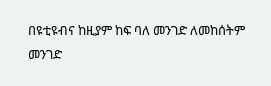በዩቲዩብና ከዚያም ከፍ ባለ መንገድ ለመከሰትም መንገድ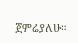ጀምሬያለሁ።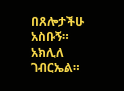በጸሎታችሁ አስቡኝ። አክሊለ ገብርኤል።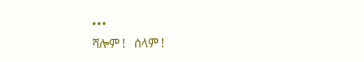•••
ሻሎም !   ሰላም !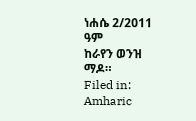ነሐሴ 2/2011 ዓም
ከራየን ወንዝ ማዶ።
Filed in: Amharic